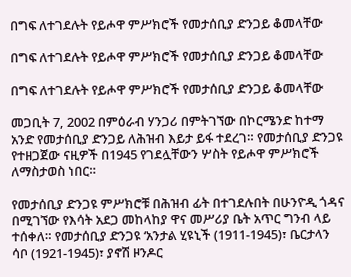በግፍ ለተገደሉት የይሖዋ ምሥክሮች የመታሰቢያ ድንጋይ ቆመላቸው

በግፍ ለተገደሉት የይሖዋ ምሥክሮች የመታሰቢያ ድንጋይ ቆመላቸው

በግፍ ለተገደሉት የይሖዋ ምሥክሮች የመታሰቢያ ድንጋይ ቆመላቸው

መጋቢት 7, 2002 በምዕራብ ሃንጋሪ በምትገኘው በኮርሜንድ ከተማ አንድ የመታሰቢያ ድንጋይ ለሕዝብ እይታ ይፋ ተደረገ። የመታሰቢያ ድንጋዩ የተዘጋጀው ናዚዎች በ1945 የገደሏቸውን ሦስት የይሖዋ ምሥክሮች ለማስታወስ ነበር።

የመታሰቢያ ድንጋዩ ምሥክሮቹ በሕዝብ ፊት በተገደሉበት በሁንዮዲ ጎዳና በሚገኘው የእሳት አደጋ መከላከያ ዋና መሥሪያ ቤት አጥር ግንብ ላይ ተሰቀለ። የመታሰቢያ ድንጋዩ ‘አንታል ሂዩኒች (1911-1945)፣ ቤርታላን ሳቦ (1921-1945)፣ ያኖሽ ዞንዶር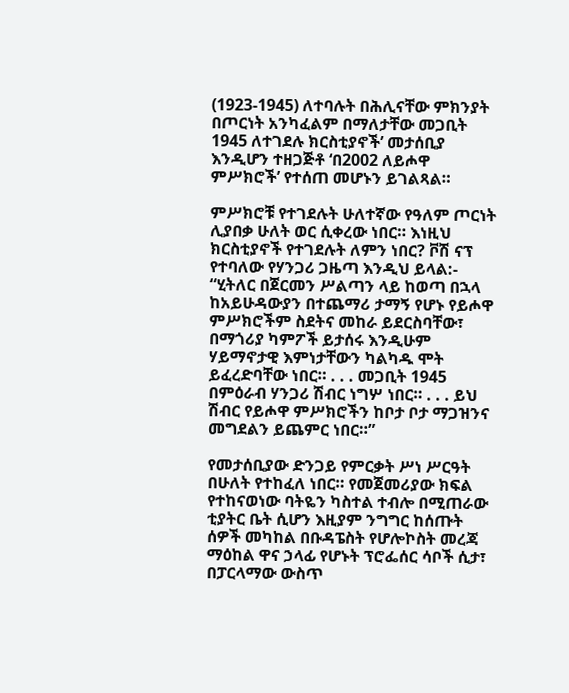(1923-1945) ለተባሉት በሕሊናቸው ምክንያት በጦርነት አንካፈልም በማለታቸው መጋቢት 1945 ለተገደሉ ክርስቲያኖች’ መታሰቢያ እንዲሆን ተዘጋጅቶ ‘በ2002 ለይሖዋ ምሥክሮች’ የተሰጠ መሆኑን ይገልጻል።

ምሥክሮቹ የተገደሉት ሁለተኛው የዓለም ጦርነት ሊያበቃ ሁለት ወር ሲቀረው ነበር። እነዚህ ክርስቲያኖች የተገደሉት ለምን ነበር? ቮሽ ናፕ የተባለው የሃንጋሪ ጋዜጣ እንዲህ ይላል:- “ሂትለር በጀርመን ሥልጣን ላይ ከወጣ በኋላ ከአይሁዳውያን በተጨማሪ ታማኝ የሆኑ የይሖዋ ምሥክሮችም ስደትና መከራ ይደርስባቸው፣ በማጎሪያ ካምፖች ይታሰሩ እንዲሁም ሃይማኖታዊ እምነታቸውን ካልካዱ ሞት ይፈረድባቸው ነበር። . . . መጋቢት 1945 በምዕራብ ሃንጋሪ ሽብር ነግሦ ነበር። . . . ይህ ሽብር የይሖዋ ምሥክሮችን ከቦታ ቦታ ማጋዝንና መግደልን ይጨምር ነበር።”

የመታሰቢያው ድንጋይ የምርቃት ሥነ ሥርዓት በሁለት የተከፈለ ነበር። የመጀመሪያው ክፍል የተከናወነው ባትዬን ካስተል ተብሎ በሚጠራው ቲያትር ቤት ሲሆን እዚያም ንግግር ከሰጡት ሰዎች መካከል በቡዳፔስት የሆሎኮስት መረጃ ማዕከል ዋና ኃላፊ የሆኑት ፕሮፌሰር ሳቦች ሲታ፣ በፓርላማው ውስጥ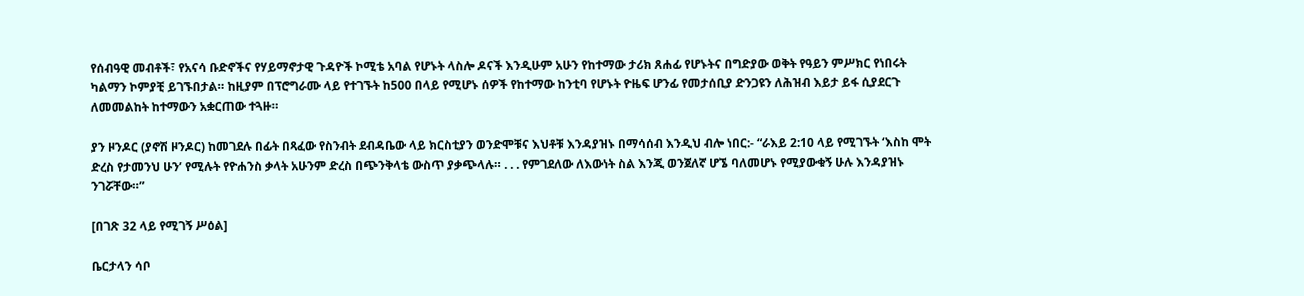የሰብዓዊ መብቶች፣ የአናሳ ቡድኖችና የሃይማኖታዊ ጉዳዮች ኮሚቴ አባል የሆኑት ላስሎ ዶናች እንዲሁም አሁን የከተማው ታሪክ ጸሐፊ የሆኑትና በግድያው ወቅት የዓይን ምሥክር የነበሩት ካልማን ኮምያቺ ይገኙበታል። ከዚያም በፕሮግራሙ ላይ የተገኙት ከ500 በላይ የሚሆኑ ሰዎች የከተማው ከንቲባ የሆኑት ዮዜፍ ሆንፊ የመታሰቢያ ድንጋዩን ለሕዝብ እይታ ይፋ ሲያደርጉ ለመመልከት ከተማውን አቋርጠው ተጓዙ።

ያን ዞንዶር (ያኖሽ ዞንዶር) ከመገደሉ በፊት በጻፈው የስንብት ደብዳቤው ላይ ክርስቲያን ወንድሞቹና እህቶቹ እንዳያዝኑ በማሳሰብ እንዲህ ብሎ ነበር:- “ራእይ 2:10 ላይ የሚገኙት ‘እስከ ሞት ድረስ የታመንህ ሁን’ የሚሉት የዮሐንስ ቃላት አሁንም ድረስ በጭንቅላቴ ውስጥ ያቃጭላሉ። . . . የምገደለው ለእውነት ስል እንጂ ወንጀለኛ ሆኜ ባለመሆኑ የሚያውቁኝ ሁሉ እንዳያዝኑ ንገሯቸው።”

[በገጽ 32 ላይ የሚገኝ ሥዕል]

ቤርታላን ሳቦ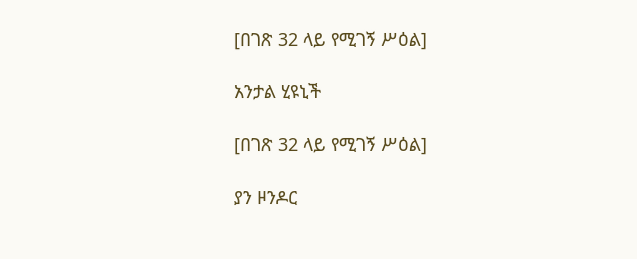[በገጽ 32 ላይ የሚገኝ ሥዕል]

አንታል ሂዩኒች

[በገጽ 32 ላይ የሚገኝ ሥዕል]

ያን ዞንዶር